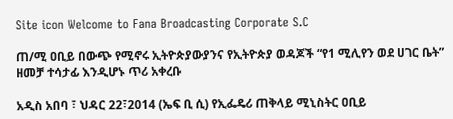Site icon Welcome to Fana Broadcasting Corporate S.C

ጠ/ሚ ዐቢይ በውጭ የሚኖሩ ኢትዮጵያውያንና የኢትዮጵያ ወዳጆች “የ1 ሚሊየን ወደ ሀገር ቤት” ዘመቻ ተሳታፊ እንዲሆኑ ጥሪ አቀረቡ

አዲስ አበባ ፣ ህዳር 22፣2014 (ኤፍ ቢ ሲ) የኢፌዴሪ ጠቅላይ ሚኒስትር ዐቢይ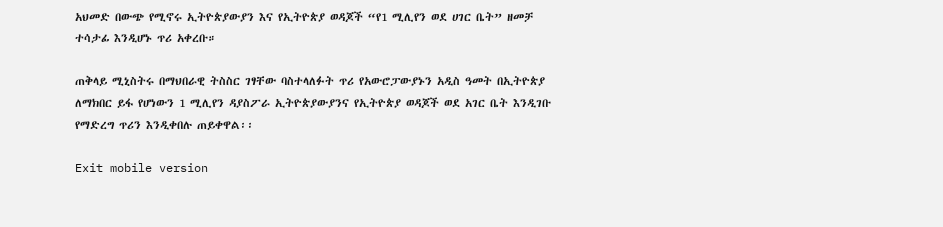አህመድ በውጭ የሚኖሩ ኢትዮጵያውያን እና የኢትዮጵያ ወዳጆች “የ1 ሚሊየን ወደ ሀገር ቤት” ዘመቻ ተሳታፊ እንዲሆኑ ጥሪ አቀረቡ።

ጠቅላይ ሚኒስትሩ በማህበራዊ ትስስር ገፃቸው ባስተላለፉት ጥሪ የአውሮፓውያኑን አዲስ ዓመት በኢትዮጵያ ለማክበር ይፋ የሆነውን 1 ሚሊየን ዳያስፖራ ኢትዮጵያውያንና የኢትዮጵያ ወዳጆች ወደ አገር ቤት እንዲገቡ የማድረግ ጥሪን እንዲቀበሉ ጠይቀዋል፡፡

Exit mobile version